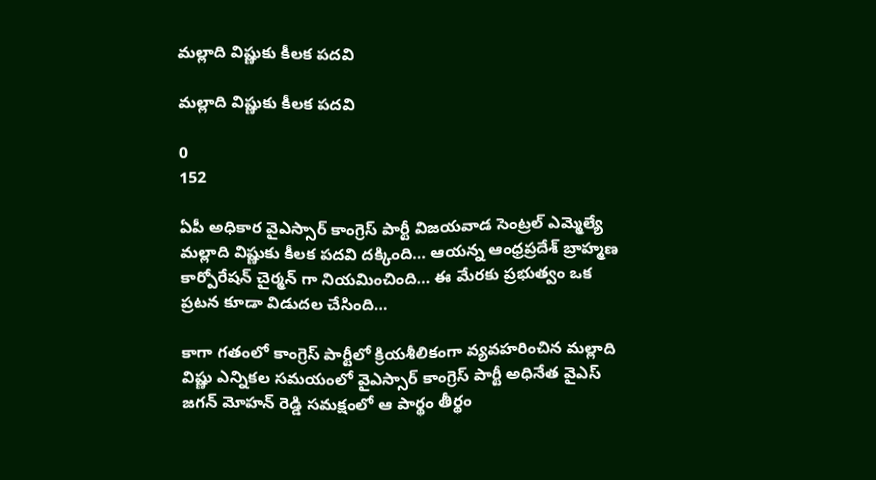మల్లాది విష్ణుకు కీలక పదవి

మల్లాది విష్ణుకు కీలక పదవి

0
152

ఏపీ అధికార వైఎస్సార్ కాంగ్రెస్ పార్టీ విజయవాడ సెంట్రల్ ఎమ్మెల్యే మల్లాది విష్ణుకు కీలక పదవి దక్కింది… ఆయన్న ఆంధ్రప్రదేశ్ బ్రాహ్మణ కార్పోరేషన్ చైర్మన్ గా నియమించింది… ఈ మేరకు ప్రభుత్వం ఒక ప్రటన కూడా విడుదల చేసింది…

కాగా గతంలో కాంగ్రెస్ పార్టీలో క్రియశీలికంగా వ్యవహరించిన మల్లాది విష్ణు ఎన్నికల సమయంలో వైఎస్సార్ కాంగ్రెస్ పార్టీ అధినేత వైఎస్ జగన్ మోహన్ రెడ్డి సమక్షంలో ఆ పార్థం తీర్థం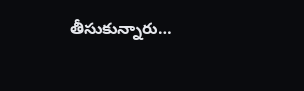తీసుకున్నారు…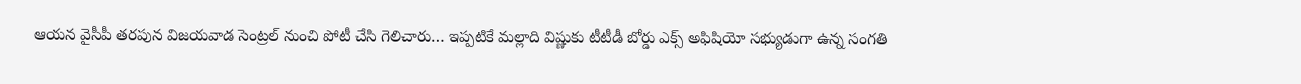ఆయన వైసీపీ తరపున విజయవాడ సెంట్రల్ నుంచి పోటీ చేసి గెలిచారు… ఇప్పటికే మల్లాది విష్ణుకు టీటీడీ బోర్డు ఎక్స్ అఫిషియో సభ్యుడుగా ఉన్న సంగతి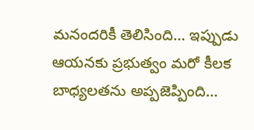మనందరికీ తెలిసింది… ఇప్పుడు ఆయనకు ప్రభుత్వం మరో కీలక బాధ్యలతను అప్పజెప్పింది…